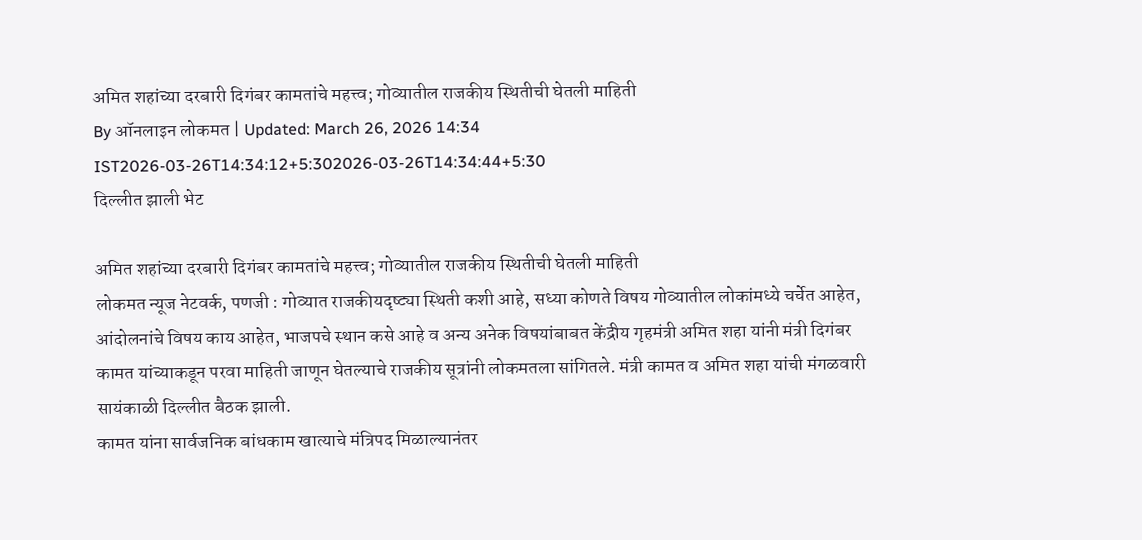अमित शहांच्या दरबारी दिगंबर कामतांचे महत्त्व; गोव्यातील राजकीय स्थितीची घेतली माहिती
By ऑनलाइन लोकमत | Updated: March 26, 2026 14:34 IST2026-03-26T14:34:12+5:302026-03-26T14:34:44+5:30
दिल्लीत झाली भेट

अमित शहांच्या दरबारी दिगंबर कामतांचे महत्त्व; गोव्यातील राजकीय स्थितीची घेतली माहिती
लोकमत न्यूज नेटवर्क, पणजी : गोव्यात राजकीयदृष्ट्या स्थिती कशी आहे, सध्या कोणते विषय गोव्यातील लोकांमध्ये चर्चेत आहेत, आंदोलनांचे विषय काय आहेत, भाजपचे स्थान कसे आहे व अन्य अनेक विषयांबाबत केंद्रीय गृहमंत्री अमित शहा यांनी मंत्री दिगंबर कामत यांच्याकडून परवा माहिती जाणून घेतल्याचे राजकीय सूत्रांनी लोकमतला सांगितले. मंत्री कामत व अमित शहा यांची मंगळवारी सायंकाळी दिल्लीत बैठक झाली.
कामत यांना सार्वजनिक बांधकाम खात्याचे मंत्रिपद मिळाल्यानंतर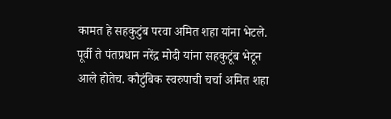कामत हे सहकुटुंब परवा अमित शहा यांना भेटले. पूर्वी ते पंतप्रधान नरेंद्र मोदी यांना सहकुटूंब भेटून आले होतेच. कौटुंबिक स्वरुपाची चर्चा अमित शहा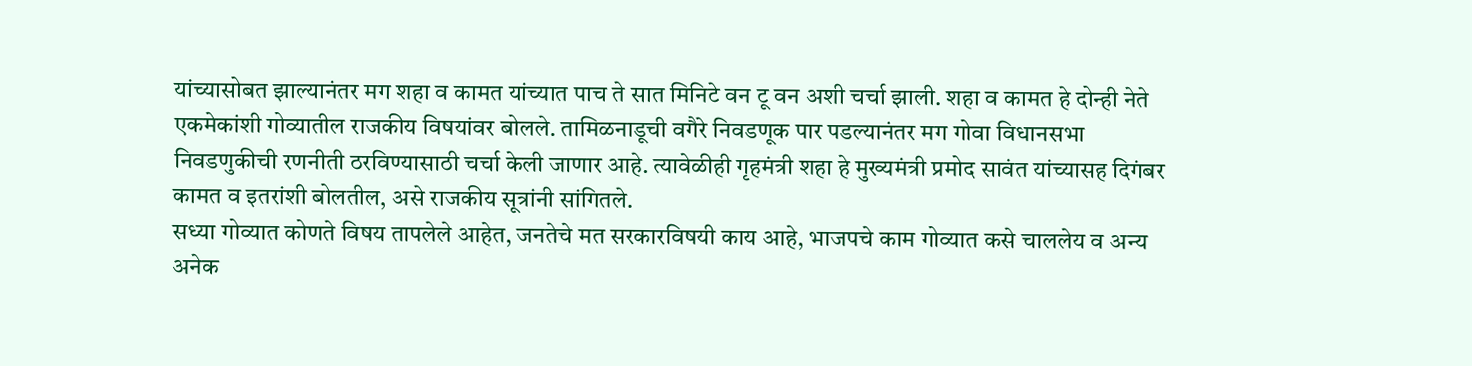यांच्यासोबत झाल्यानंतर मग शहा व कामत यांच्यात पाच ते सात मिनिटे वन टू वन अशी चर्चा झाली. शहा व कामत हे दोन्ही नेते एकमेकांशी गोव्यातील राजकीय विषयांवर बोलले. तामिळनाडूची वगैरे निवडणूक पार पडल्यानंतर मग गोवा विधानसभा निवडणुकीची रणनीती ठरविण्यासाठी चर्चा केली जाणार आहे. त्यावेळीही गृहमंत्री शहा हे मुख्यमंत्री प्रमोद सावंत यांच्यासह दिगंबर कामत व इतरांशी बोलतील, असे राजकीय सूत्रांनी सांगितले.
सध्या गोव्यात कोणते विषय तापलेले आहेत, जनतेचे मत सरकारविषयी काय आहे, भाजपचे काम गोव्यात कसे चाललेय व अन्य अनेक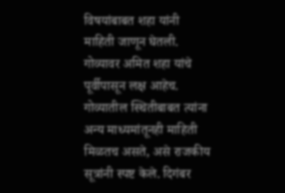विषयांबाबत शहा यांनी माहिती जाणून घेतली.
गोव्यावर अमित शहा यांचे पूर्वीपासून लक्ष आहेच. गोव्यातील स्थितीबाबत त्यांना अन्य माध्यमांतूनही माहिती मिळतच असते, असे राजकीय सूत्रांनी स्पष्ट केले. दिगंबर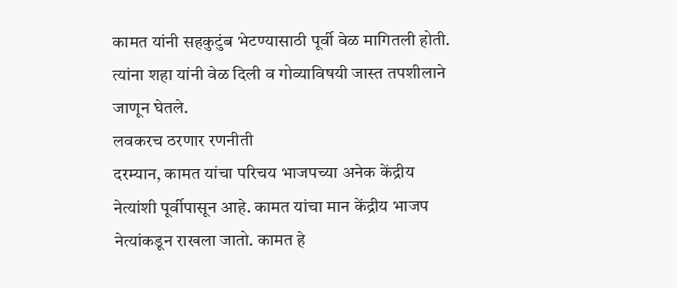कामत यांनी सहकुटुंब भेटण्यासाठी पूर्वी वेळ मागितली होती. त्यांना शहा यांनी वेळ दिली व गोव्याविषयी जास्त तपशीलाने जाणून घेतले.
लवकरच ठरणार रणनीती
दरम्यान, कामत यांचा परिचय भाजपच्या अनेक केंद्रीय नेत्यांशी पूर्वीपासून आहे. कामत यांचा मान केंद्रीय भाजप नेत्यांकडून राखला जातो. कामत हे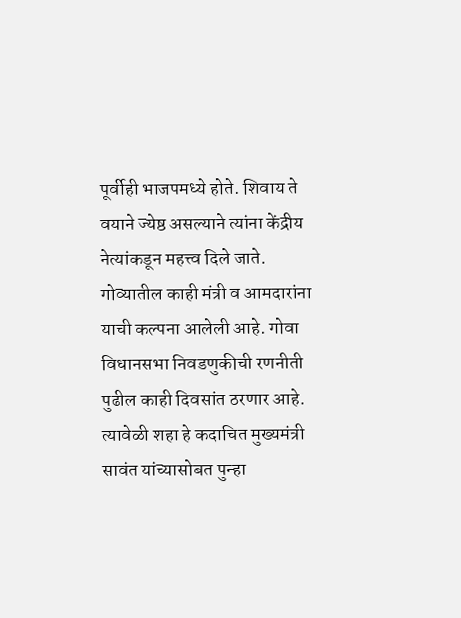पूर्वीही भाजपमध्ये होते. शिवाय ते वयाने ज्येष्ठ असल्याने त्यांना केंद्रीय नेत्यांकडून महत्त्व दिले जाते.
गोव्यातील काही मंत्री व आमदारांना याची कल्पना आलेली आहे. गोवा विधानसभा निवडणुकीची रणनीती पुढील काही दिवसांत ठरणार आहे. त्यावेळी शहा हे कदाचित मुख्यमंत्री सावंत यांच्यासोबत पुन्हा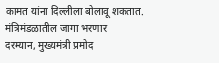कामत यांना दिल्लीला बोलावू शकतात.
मंत्रिमंडळातील जागा भरणार
दरम्यान, मुख्यमंत्री प्रमोद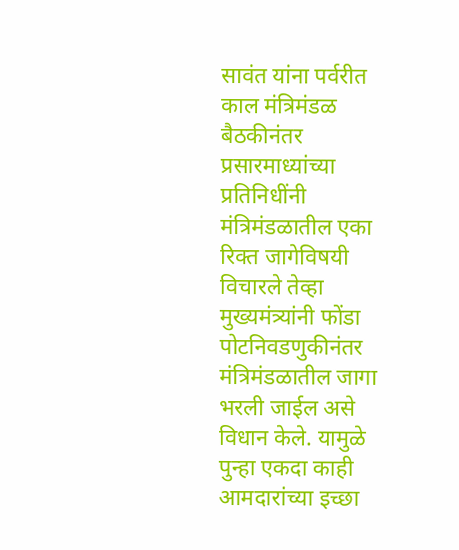सावंत यांना पर्वरीत काल मंत्रिमंडळ बैठकीनंतर प्रसारमाध्यांच्या प्रतिनिधींनी मंत्रिमंडळातील एका रिक्त जागेविषयी विचारले तेव्हा मुख्यमंत्र्यांनी फोंडा पोटनिवडणुकीनंतर मंत्रिमंडळातील जागा भरली जाईल असे विधान केले. यामुळे पुन्हा एकदा काही आमदारांच्या इच्छा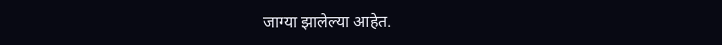जाग्या झालेल्या आहेत.